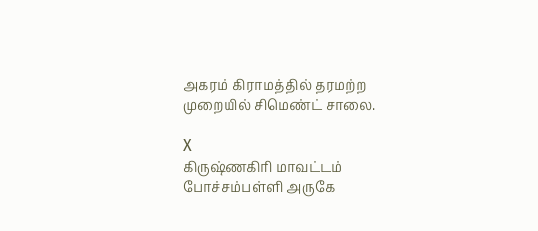அகரம் கிராமத்தில் தரமற்ற முறையில் சிமெண்ட் சாலை.

X
கிருஷ்ணகிரி மாவட்டம் போச்சம்பள்ளி அருகே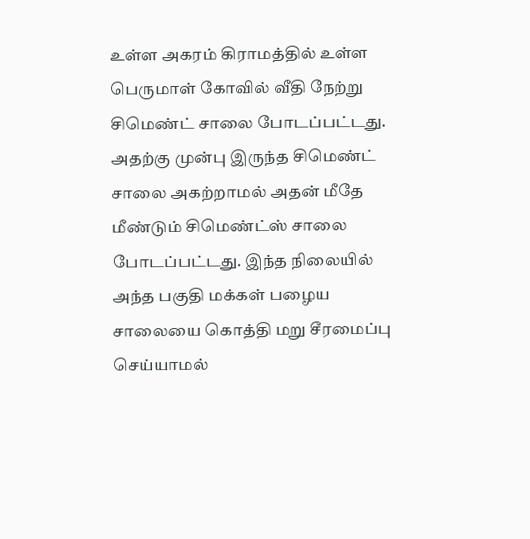உள்ள அகரம் கிராமத்தில் உள்ள பெருமாள் கோவில் வீதி நேற்று சிமெண்ட் சாலை போடப்பட்டது. அதற்கு முன்பு இருந்த சிமெண்ட் சாலை அகற்றாமல் அதன் மீதே மீண்டும் சிமெண்ட்ஸ் சாலை போடப்பட்டது. இந்த நிலையில் அந்த பகுதி மக்கள் பழைய சாலையை கொத்தி மறு சீரமைப்பு செய்யாமல்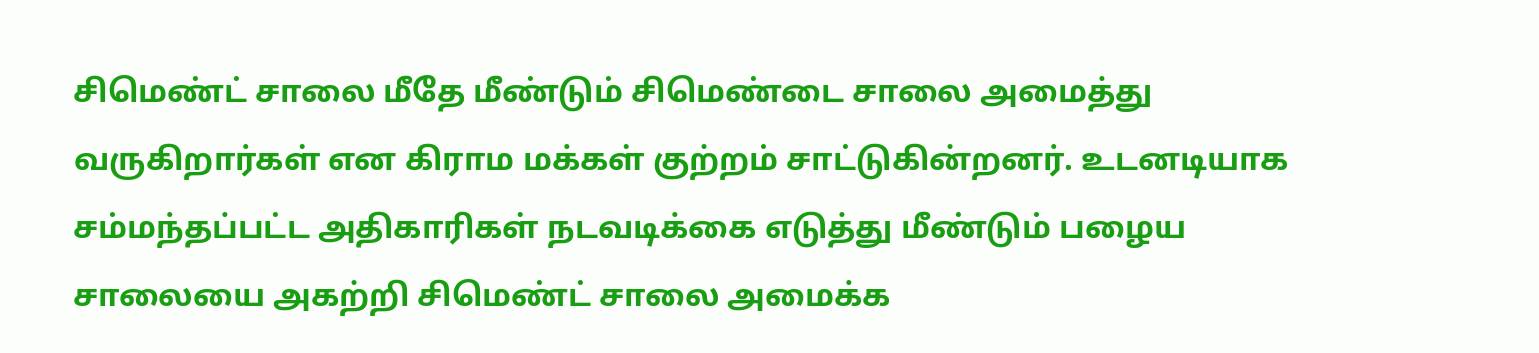சிமெண்ட் சாலை மீதே மீண்டும் சிமெண்டை சாலை அமைத்து வருகிறார்கள் என கிராம மக்கள் குற்றம் சாட்டுகின்றனர். உடனடியாக சம்மந்தப்பட்ட அதிகாரிகள் நடவடிக்கை எடுத்து மீண்டும் பழைய சாலையை அகற்றி சிமெண்ட் சாலை அமைக்க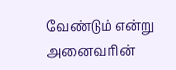வேண்டும் என்று அனைவரின்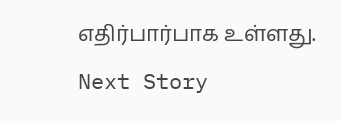எதிர்பார்பாக உள்ளது.
Next Story